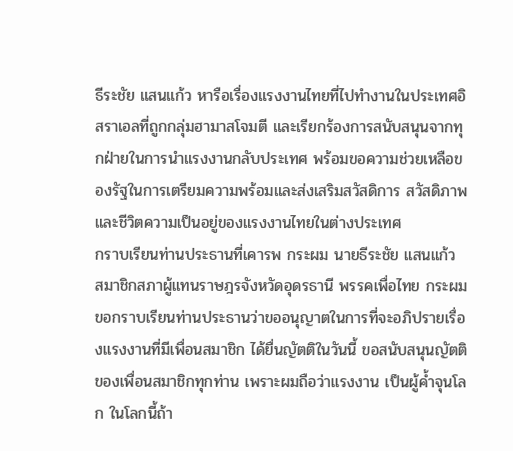ธีระชัย แสนแก้ว หารือเรื่องแรงงานไทยที่ไปทำงานในประเทศอิสราเอลที่ถูกกลุ่มฮามาสโจมตี และเรียกร้องการสนับสนุนจากทุกฝ่ายในการนำแรงงานกลับประเทศ พร้อมขอความช่วยเหลือของรัฐในการเตรียมความพร้อมและส่งเสริมสวัสดิการ สวัสดิภาพ และชีวิตความเป็นอยู่ของแรงงานไทยในต่างประเทศ
กราบเรียนท่านประธานที่เคารพ กระผม นายธีระชัย แสนแก้ว สมาชิกสภาผู้แทนราษฎรจังหวัดอุดรธานี พรรคเพื่อไทย กระผม ขอกราบเรียนท่านประธานว่าขออนุญาตในการที่จะอภิปรายเรื่องแรงงานที่มีเพื่อนสมาชิก ได้ยื่นญัตติในวันนี้ ขอสนับสนุนญัตติของเพื่อนสมาชิกทุกท่าน เพราะผมถือว่าแรงงาน เป็นผู้ค้ำจุนโลก ในโลกนี้ถ้า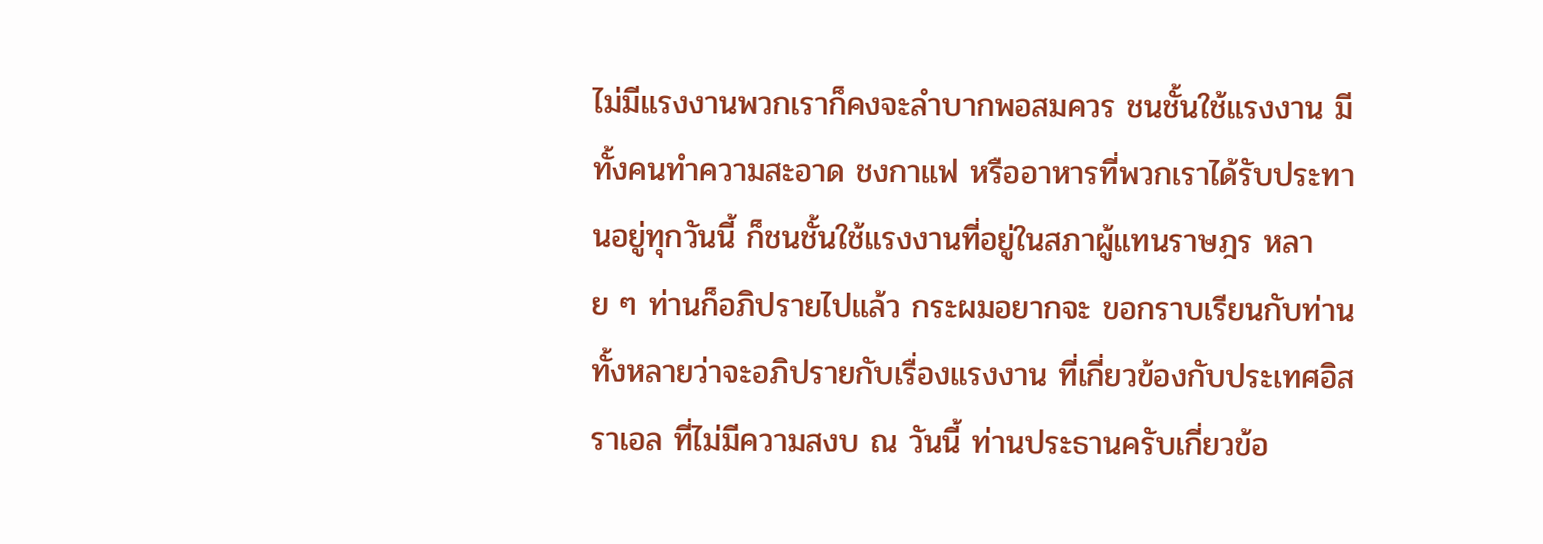ไม่มีแรงงานพวกเราก็คงจะลำบากพอสมควร ชนชั้นใช้แรงงาน มีทั้งคนทำความสะอาด ชงกาแฟ หรืออาหารที่พวกเราได้รับประทานอยู่ทุกวันนี้ ก็ชนชั้นใช้แรงงานที่อยู่ในสภาผู้แทนราษฎร หลาย ๆ ท่านก็อภิปรายไปแล้ว กระผมอยากจะ ขอกราบเรียนกับท่านทั้งหลายว่าจะอภิปรายกับเรื่องแรงงาน ที่เกี่ยวข้องกับประเทศอิสราเอล ที่ไม่มีความสงบ ณ วันนี้ ท่านประธานครับเกี่ยวข้อ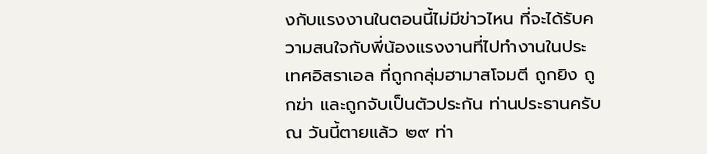งกับแรงงานในตอนนี้ไม่มีข่าวไหน ที่จะได้รับความสนใจกับพี่น้องแรงงานที่ไปทำงานในประเทศอิสราเอล ที่ถูกกลุ่มฮามาสโจมตี ถูกยิง ถูกฆ่า และถูกจับเป็นตัวประกัน ท่านประธานครับ ณ วันนี้ตายแล้ว ๒๙ ท่า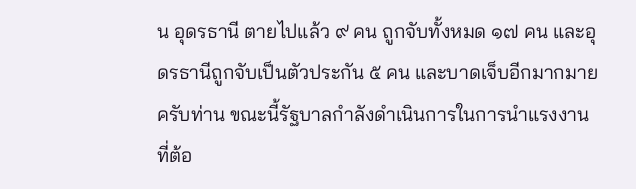น อุดรธานี ตายไปแล้ว ๙ คน ถูกจับทั้งหมด ๑๗ คน และอุดรธานีถูกจับเป็นตัวประกัน ๕ คน และบาดเจ็บอีกมากมายครับท่าน ขณะนี้รัฐบาลกำลังดำเนินการในการนำแรงงานที่ต้อ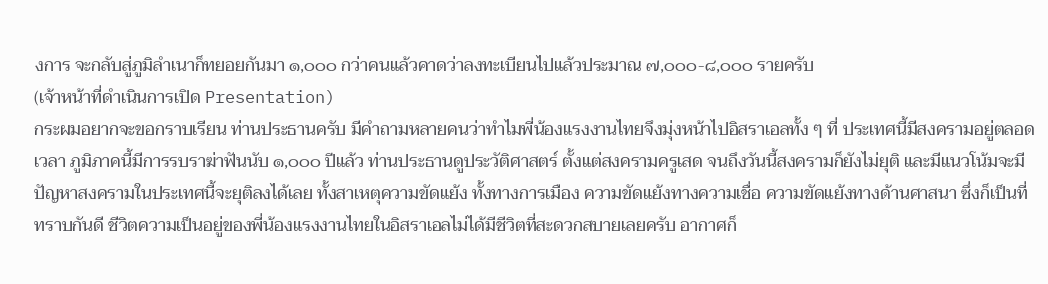งการ จะกลับสู่ภูมิลำเนาก็ทยอยกันมา ๑,๐๐๐ กว่าคนแล้วคาดว่าลงทะเบียนไปแล้วประมาณ ๗,๐๐๐-๘,๐๐๐ รายครับ
(เจ้าหน้าที่ดำเนินการเปิด Presentation)
กระผมอยากจะขอกราบเรียน ท่านประธานครับ มีคำถามหลายคนว่าทำไมพี่น้องแรงงานไทยจึงมุ่งหน้าไปอิสราเอลทั้ง ๆ ที่ ประเทศนี้มีสงครามอยู่ตลอดเวลา ภูมิภาคนี้มีการรบราฆ่าฟันนับ ๑,๐๐๐ ปีแล้ว ท่านประธานดูประวัติศาสตร์ ตั้งแต่สงครามครูเสด จนถึงวันนี้สงครามก็ยังไม่ยุติ และมีแนวโน้มจะมีปัญหาสงครามในประเทศนี้จะยุติลงได้เลย ทั้งสาเหตุความขัดแย้ง ทั้งทางการเมือง ความขัดแย้งทางความเชื่อ ความขัดแย้งทางด้านศาสนา ซึ่งก็เป็นที่ทราบกันดี ชีวิตความเป็นอยู่ของพี่น้องแรงงานไทยในอิสราเอลไม่ได้มีชีวิตที่สะดวกสบายเลยครับ อากาศก็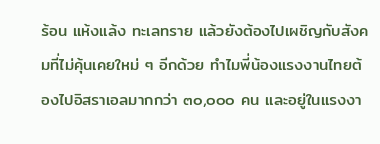ร้อน แห้งแล้ง ทะเลทราย แล้วยังต้องไปเผชิญกับสังคมที่ไม่คุ้นเคยใหม่ ๆ อีกด้วย ทำไมพี่น้องแรงงานไทยต้องไปอิสราเอลมากกว่า ๓๐,๐๐๐ คน และอยู่ในแรงงา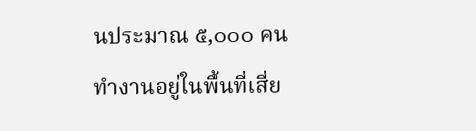นประมาณ ๕,๐๐๐ คน ทำงานอยู่ในพื้นที่เสี่ย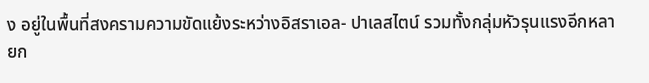ง อยู่ในพื้นที่สงครามความขัดแย้งระหว่างอิสราเอล- ปาเลสไตน์ รวมทั้งกลุ่มหัวรุนแรงอีกหลายก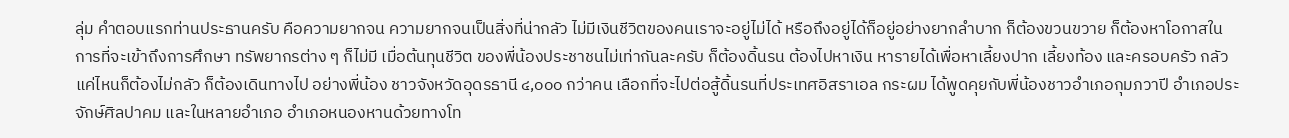ลุ่ม คำตอบแรกท่านประธานครับ คือความยากจน ความยากจนเป็นสิ่งที่น่ากลัว ไม่มีเงินชีวิตของคนเราจะอยู่ไม่ได้ หรือถึงอยู่ได้ก็อยู่อย่างยากลำบาก ก็ต้องขวนขวาย ก็ต้องหาโอกาสในการที่จะเข้าถึงการศึกษา ทรัพยากรต่าง ๆ ก็ไม่มี เมื่อต้นทุนชีวิต ของพี่น้องประชาชนไม่เท่ากันละครับ ก็ต้องดิ้นรน ต้องไปหาเงิน หารายได้เพื่อหาเลี้ยงปาก เลี้ยงท้อง และครอบครัว กลัวแค่ไหนก็ต้องไม่กลัว ก็ต้องเดินทางไป อย่างพี่น้อง ชาวจังหวัดอุดรธานี ๔,๐๐๐ กว่าคน เลือกที่จะไปต่อสู้ดิ้นรนที่ประเทศอิสราเอล กระผม ได้พูดคุยกับพี่น้องชาวอำเภอกุมภวาปี อำเภอประจักษ์ศิลปาคม และในหลายอำเภอ อำเภอหนองหานด้วยทางโท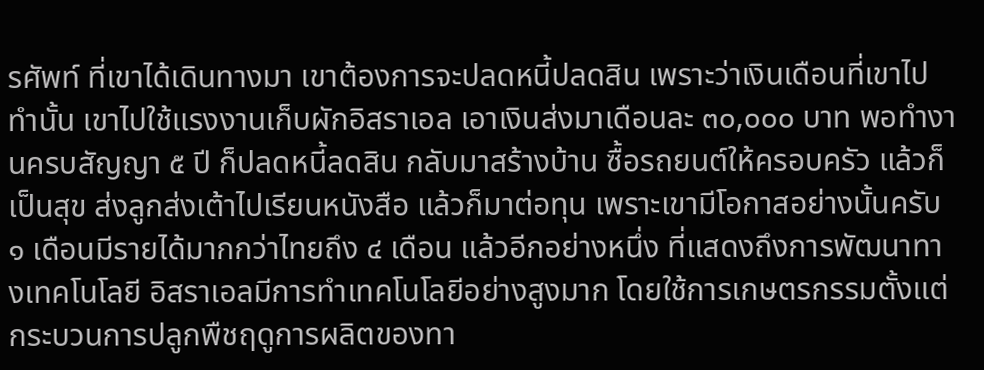รศัพท์ ที่เขาได้เดินทางมา เขาต้องการจะปลดหนี้ปลดสิน เพราะว่าเงินเดือนที่เขาไปทำนั้น เขาไปใช้แรงงานเก็บผักอิสราเอล เอาเงินส่งมาเดือนละ ๓๐,๐๐๐ บาท พอทำงานครบสัญญา ๕ ปี ก็ปลดหนี้ลดสิน กลับมาสร้างบ้าน ซื้อรถยนต์ให้ครอบครัว แล้วก็เป็นสุข ส่งลูกส่งเต้าไปเรียนหนังสือ แล้วก็มาต่อทุน เพราะเขามีโอกาสอย่างนั้นครับ ๑ เดือนมีรายได้มากกว่าไทยถึง ๔ เดือน แล้วอีกอย่างหนึ่ง ที่แสดงถึงการพัฒนาทางเทคโนโลยี อิสราเอลมีการทำเทคโนโลยีอย่างสูงมาก โดยใช้การเกษตรกรรมตั้งแต่กระบวนการปลูกพืชฤดูการผลิตของทา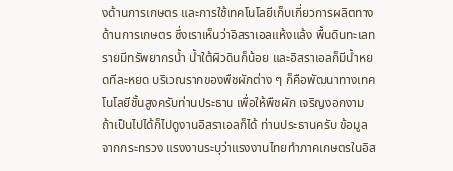งด้านการเกษตร และการใช้เทคโนโลยีเก็บเกี่ยวการผลิตทางด้านการเกษตร ซึ่งเราเห็นว่าอิสราเอลแห้งแล้ง พื้นดินทะเลทรายมีทรัพยากรน้ำ น้ำใต้ผิวดินก็น้อย และอิสราเอลก็มีน้ำหยดทีละหยด บริเวณรากของพืชผักต่าง ๆ ก็คือพัฒนาทางเทคโนโลยีชั้นสูงครับท่านประธาน เพื่อให้พืชผัก เจริญงอกงาม ถ้าเป็นไปได้ก็ไปดูงานอิสราเอลก็ได้ ท่านประธานครับ ข้อมูลจากกระทรวง แรงงานระบุว่าแรงงานไทยทำภาคเกษตรในอิส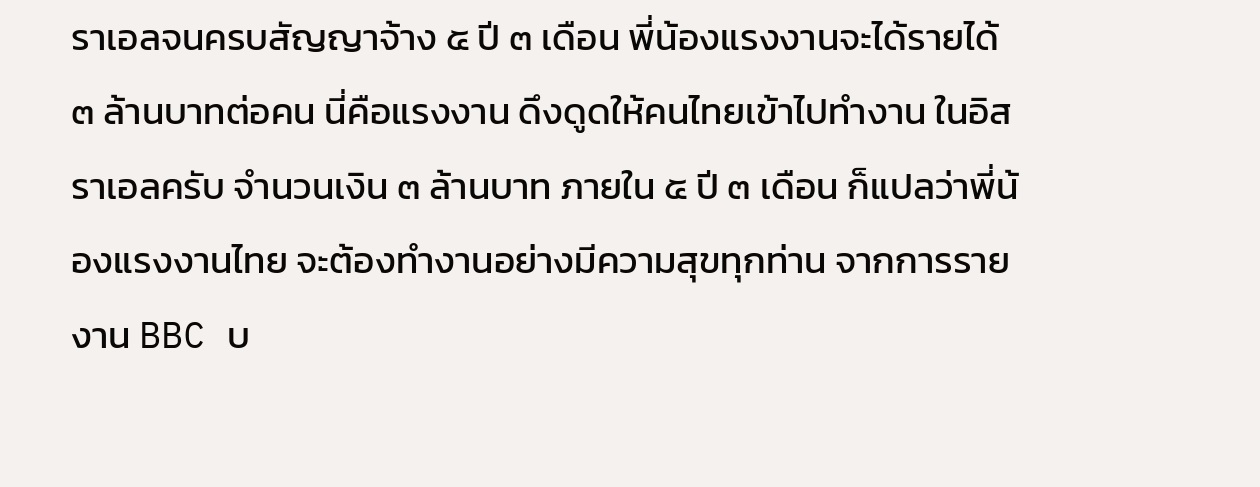ราเอลจนครบสัญญาจ้าง ๕ ปี ๓ เดือน พี่น้องแรงงานจะได้รายได้ ๓ ล้านบาทต่อคน นี่คือแรงงาน ดึงดูดให้คนไทยเข้าไปทำงาน ในอิสราเอลครับ จำนวนเงิน ๓ ล้านบาท ภายใน ๕ ปี ๓ เดือน ก็แปลว่าพี่น้องแรงงานไทย จะต้องทำงานอย่างมีความสุขทุกท่าน จากการรายงาน BBC บ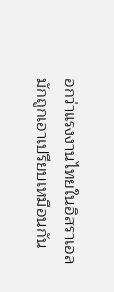อกว่าแรงงานไทยในอิสราเอล มักถูกเอาเปรียบเหมือนกัน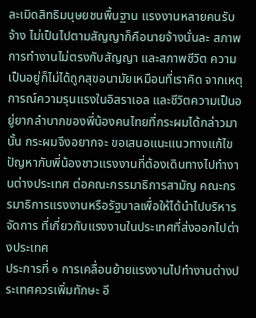ละเมิดสิทธิมนุษยชนพื้นฐาน แรงงานหลายคนรับจ้าง ไม่เป็นไปตามสัญญาก็คือนายจ้างนั่นละ สภาพการทำงานไม่ตรงกับสัญญา และสภาพชีวิต ความเป็นอยู่ก็ไม่ได้ถูกสุขอนามัยเหมือนที่เราคิด จากเหตุการณ์ความรุนแรงในอิสราเอล และชีวิตความเป็นอยู่ยากลำบากของพี่น้องคนไทยที่กระผมได้กล่าวมานั้น กระผมจึงอยากจะ ขอเสนอแนะแนวทางแก้ไขปัญหากับพี่น้องชาวแรงงานที่ต้องเดินทางไปทำงานต่างประเทศ ต่อคณะกรรมาธิการสามัญ คณะกรรมาธิการแรงงานหรือรัฐบาลเพื่อให้ได้นำไปบริหารจัดการ ที่เกี่ยวกับแรงงานในประเทศที่ส่งออกไปต่างประเทศ
ประการที่ ๑ การเคลื่อนย้ายแรงงานไปทำงานต่างประเทศควรเพิ่มทักษะ อี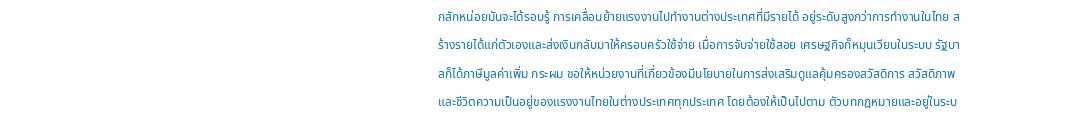กสักหน่อยมันจะได้รอบรู้ การเคลื่อนย้ายแรงงานไปทำงานต่างประเทศที่มีรายได้ อยู่ระดับสูงกว่าการทำงานในไทย สร้างรายได้แก่ตัวเองและส่งเงินกลับมาให้ครอบครัวใช้จ่าย เมื่อการจับจ่ายใช้สอย เศรษฐกิจก็หมุนเวียนในระบบ รัฐบาลก็ได้ภาษีมูลค่าเพิ่ม กระผม ขอให้หน่วยงานที่เกี่ยวข้องมีนโยบายในการส่งเสริมดูแลคุ้มครองสวัสดิการ สวัสดิภาพ และชีวิตความเป็นอยู่ของแรงงานไทยในต่างประเทศทุกประเทศ โดยต้องให้เป็นไปตาม ตัวบทกฎหมายและอยู่ในระบ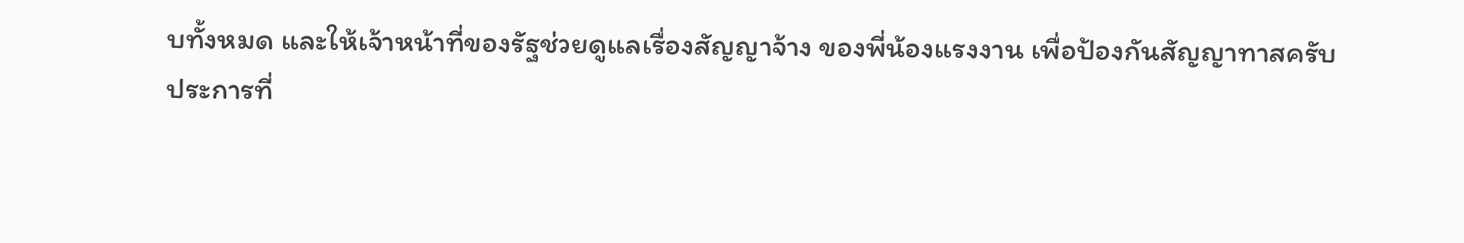บทั้งหมด และให้เจ้าหน้าที่ของรัฐช่วยดูแลเรื่องสัญญาจ้าง ของพี่น้องแรงงาน เพื่อป้องกันสัญญาทาสครับ
ประการที่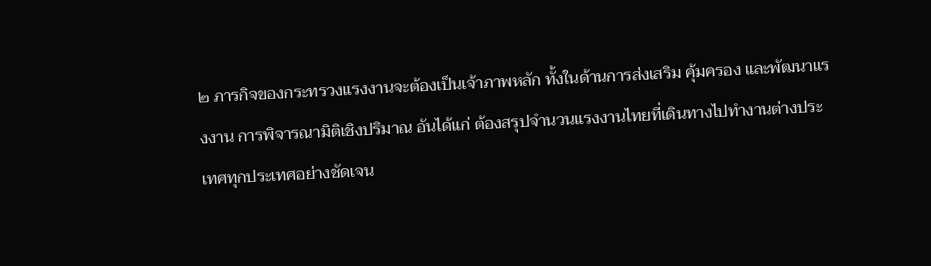๒ ภารกิจของกระทรวงแรงงานจะต้องเป็นเจ้าภาพหลัก ทั้งในด้านการส่งเสริม คุ้มครอง และพัฒนาแรงงาน การพิจารณามิติเชิงปริมาณ อันได้แก่ ต้องสรุปจำนวนแรงงานไทยที่เดินทางไปทำงานต่างประเทศทุกประเทศอย่างชัดเจน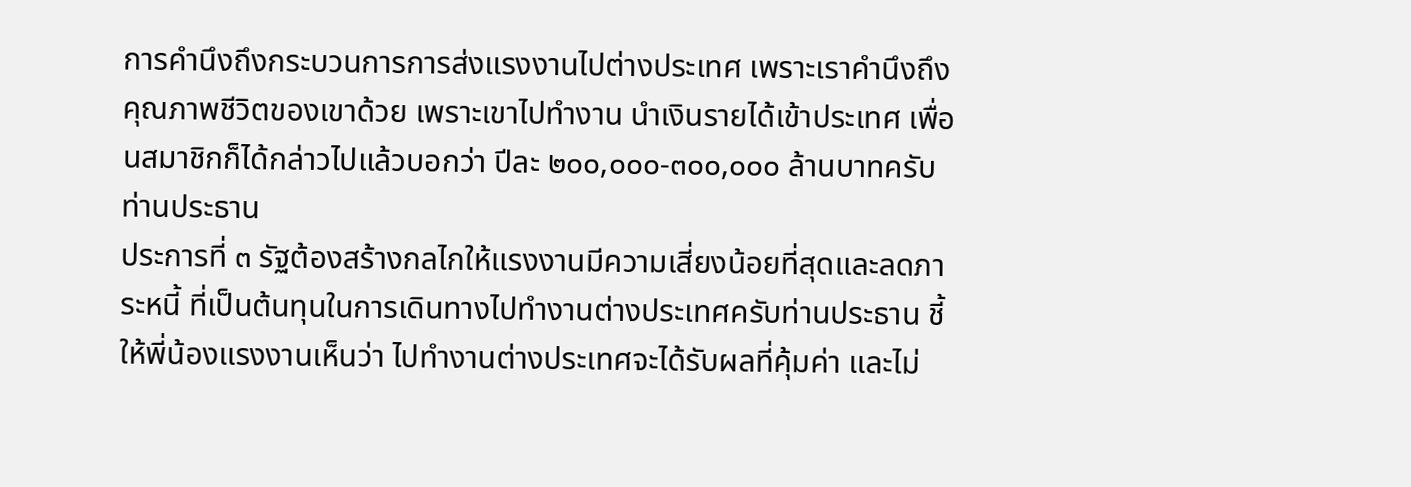การคำนึงถึงกระบวนการการส่งแรงงานไปต่างประเทศ เพราะเราคำนึงถึงคุณภาพชีวิตของเขาด้วย เพราะเขาไปทำงาน นำเงินรายได้เข้าประเทศ เพื่อนสมาชิกก็ได้กล่าวไปแล้วบอกว่า ปีละ ๒๐๐,๐๐๐-๓๐๐,๐๐๐ ล้านบาทครับท่านประธาน
ประการที่ ๓ รัฐต้องสร้างกลไกให้แรงงานมีความเสี่ยงน้อยที่สุดและลดภาระหนี้ ที่เป็นต้นทุนในการเดินทางไปทำงานต่างประเทศครับท่านประธาน ชี้ให้พี่น้องแรงงานเห็นว่า ไปทำงานต่างประเทศจะได้รับผลที่คุ้มค่า และไม่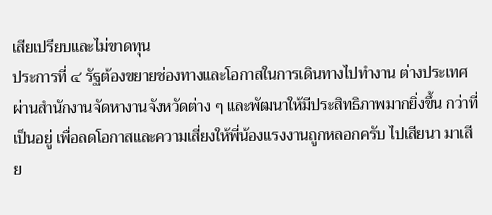เสียเปรียบและไม่ขาดทุน
ประการที่ ๔ รัฐต้องขยายช่องทางและโอกาสในการเดินทางไปทำงาน ต่างประเทศผ่านสำนักงานจัดหางานจังหวัดต่าง ๆ และพัฒนาให้มีประสิทธิภาพมากยิ่งขึ้น กว่าที่เป็นอยู่ เพื่อลดโอกาสและความเสี่ยงให้พี่น้องแรงงานถูกหลอกครับ ไปเสียนา มาเสีย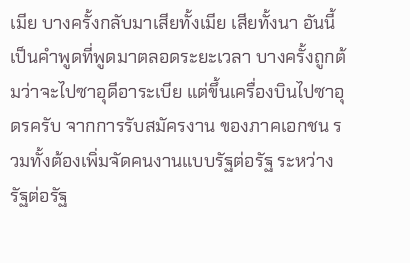เมีย บางครั้งกลับมาเสียทั้งเมีย เสียทั้งนา อันนี้เป็นคำพูดที่พูดมาตลอดระยะเวลา บางครั้งถูกต้มว่าจะไปซาอุดีอาระเบีย แต่ขึ้นเครื่องบินไปซาอุดรครับ จากการรับสมัครงาน ของภาคเอกชน รวมทั้งต้องเพิ่มจัดคนงานแบบรัฐต่อรัฐ ระหว่างรัฐต่อรัฐ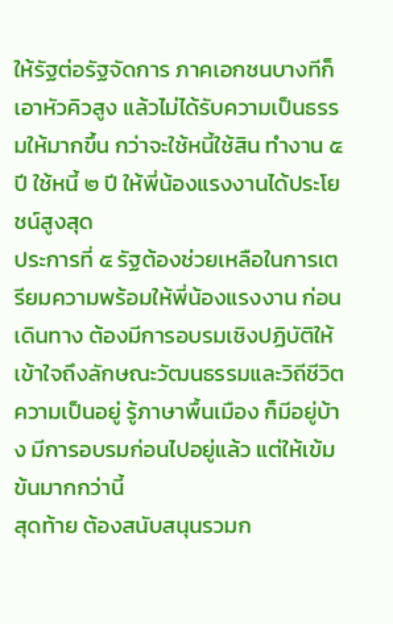ให้รัฐต่อรัฐจัดการ ภาคเอกชนบางทีก็เอาหัวคิวสูง แล้วไม่ได้รับความเป็นธรรมให้มากขึ้น กว่าจะใช้หนี้ใช้สิน ทำงาน ๕ ปี ใช้หนี้ ๒ ปี ให้พี่น้องแรงงานได้ประโยชน์สูงสุด
ประการที่ ๕ รัฐต้องช่วยเหลือในการเตรียมความพร้อมให้พี่น้องแรงงาน ก่อนเดินทาง ต้องมีการอบรมเชิงปฏิบัติให้เข้าใจถึงลักษณะวัฒนธรรมและวิถีชีวิต ความเป็นอยู่ รู้ภาษาพื้นเมือง ก็มีอยู่บ้าง มีการอบรมก่อนไปอยู่แล้ว แต่ให้เข้มข้นมากกว่านี้
สุดท้าย ต้องสนับสนุนรวมก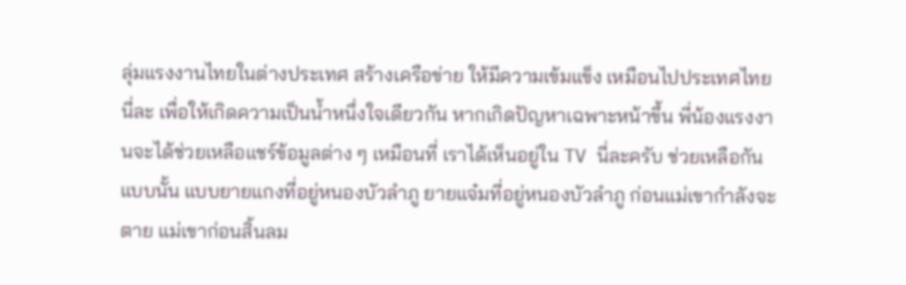ลุ่มแรงงานไทยในต่างประเทศ สร้างเครือข่าย ให้มีความเข้มแข็ง เหมือนไปประเทศไทยนี่ละ เพื่อให้เกิดความเป็นน้ำหนึ่งใจเดียวกัน หากเกิดปัญหาเฉพาะหน้าขึ้น พี่น้องแรงงานจะได้ช่วยเหลือแชร์ข้อมูลต่าง ๆ เหมือนที่ เราได้เห็นอยู่ใน TV นี่ละครับ ช่วยเหลือกันแบบนั้น แบบยายแกงที่อยู่หนองบัวลำภู ยายแจ๋มที่อยู่หนองบัวลำภู ก่อนแม่เขากำลังจะตาย แม่เขาก่อนสิ้นลม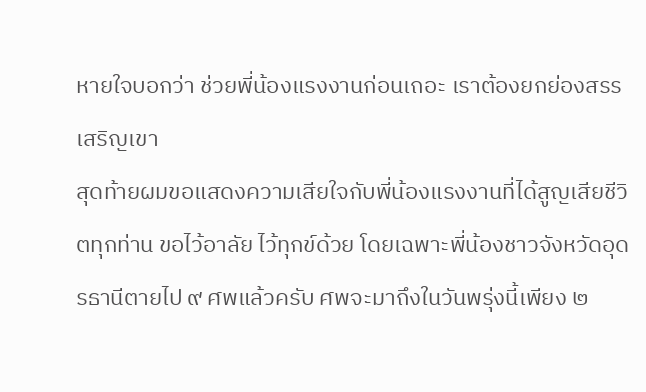หายใจบอกว่า ช่วยพี่น้องแรงงานก่อนเถอะ เราต้องยกย่องสรรเสริญเขา
สุดท้ายผมขอแสดงความเสียใจกับพี่น้องแรงงานที่ได้สูญเสียชีวิตทุกท่าน ขอไว้อาลัย ไว้ทุกข์ด้วย โดยเฉพาะพี่น้องชาวจังหวัดอุดรธานีตายไป ๙ ศพแล้วครับ ศพจะมาถึงในวันพรุ่งนี้เพียง ๒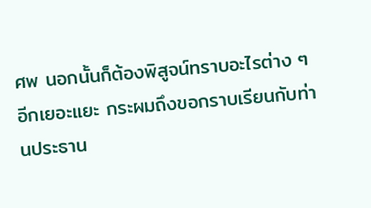ศพ นอกนั้นก็ต้องพิสูจน์ทราบอะไรต่าง ๆ อีกเยอะแยะ กระผมถึงขอกราบเรียนกับท่านประธาน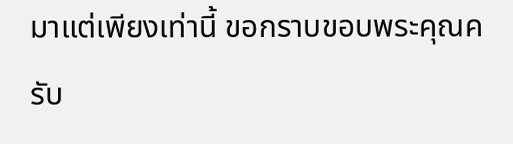มาแต่เพียงเท่านี้ ขอกราบขอบพระคุณครับ